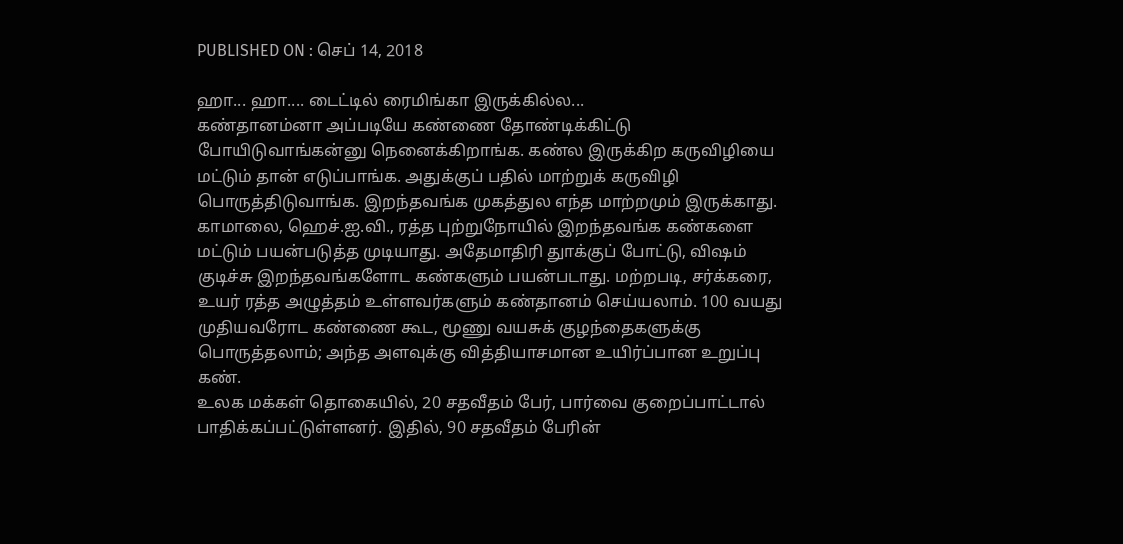PUBLISHED ON : செப் 14, 2018

ஹா... ஹா.... டைட்டில் ரைமிங்கா இருக்கில்ல...
கண்தானம்னா அப்படியே கண்ணை தோண்டிக்கிட்டு போயிடுவாங்கன்னு நெனைக்கிறாங்க. கண்ல இருக்கிற கருவிழியை மட்டும் தான் எடுப்பாங்க. அதுக்குப் பதில் மாற்றுக் கருவிழி பொருத்திடுவாங்க. இறந்தவங்க முகத்துல எந்த மாற்றமும் இருக்காது.
காமாலை, ஹெச்.ஐ.வி., ரத்த புற்றுநோயில் இறந்தவங்க கண்களை மட்டும் பயன்படுத்த முடியாது. அதேமாதிரி துாக்குப் போட்டு, விஷம் குடிச்சு இறந்தவங்களோட கண்களும் பயன்படாது. மற்றபடி, சர்க்கரை, உயர் ரத்த அழுத்தம் உள்ளவர்களும் கண்தானம் செய்யலாம். 100 வயது முதியவரோட கண்ணை கூட, மூணு வயசுக் குழந்தைகளுக்கு பொருத்தலாம்; அந்த அளவுக்கு வித்தியாசமான உயிர்ப்பான உறுப்பு கண்.
உலக மக்கள் தொகையில், 20 சதவீதம் பேர், பார்வை குறைப்பாட்டால் பாதிக்கப்பட்டுள்ளனர். இதில், 90 சதவீதம் பேரின்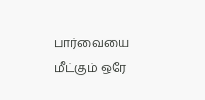பார்வையை மீட்கும் ஒரே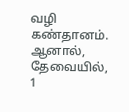வழி கண்தானம். ஆனால், தேவையில், 1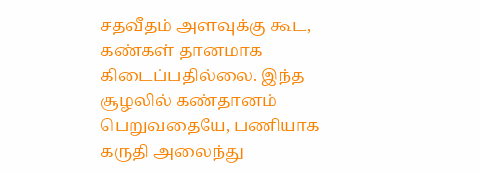சதவீதம் அளவுக்கு கூட, கண்கள் தானமாக கிடைப்பதில்லை. இந்த சூழலில் கண்தானம் பெறுவதையே, பணியாக கருதி அலைந்து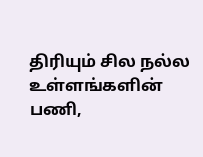திரியும் சில நல்ல உள்ளங்களின் பணி,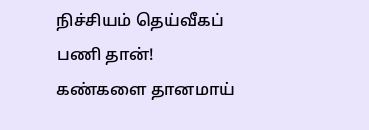நிச்சியம் தெய்வீகப் பணி தான்!
கண்களை தானமாய்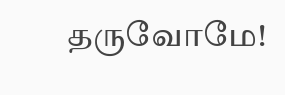தருவோமே!